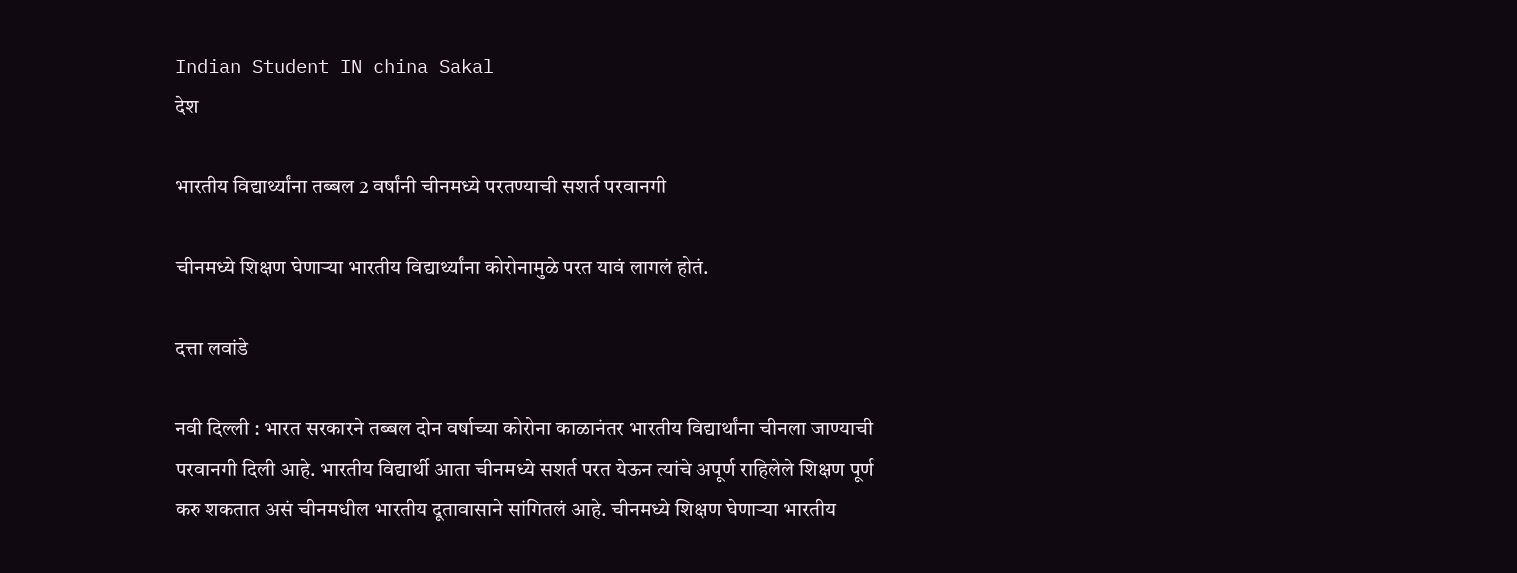Indian Student IN china Sakal
देश

भारतीय विद्यार्थ्यांना तब्बल 2 वर्षांनी चीनमध्ये परतण्याची सशर्त परवानगी

चीनमध्ये शिक्षण घेणाऱ्या भारतीय विद्यार्थ्यांना कोरोनामुळे परत यावं लागलं होतं.

दत्ता लवांडे

नवी दिल्ली : भारत सरकारने तब्बल दोन वर्षाच्या कोरोना काळानंतर भारतीय विद्यार्थांना चीनला जाण्याची परवानगी दिली आहे. भारतीय विद्यार्थी आता चीनमध्ये सशर्त परत येऊन त्यांचे अपूर्ण राहिलेले शिक्षण पूर्ण करु शकतात असं चीनमधील भारतीय दूतावासाने सांगितलं आहे. चीनमध्ये शिक्षण घेणाऱ्या भारतीय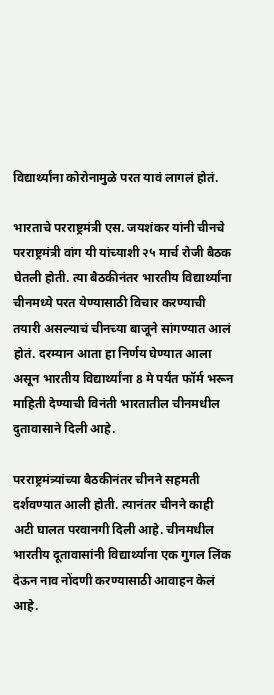विद्यार्थ्यांना कोरोनामुळे परत यावं लागलं होतं.

भारताचे परराष्ट्रमंत्री एस. जयशंकर यांनी चीनचे परराष्ट्रमंत्री वांग यी यांच्याशी २५ मार्च रोजी बैठक घेतली होती. त्या बैठकीनंतर भारतीय विद्यार्थ्यांना चीनमध्ये परत येण्यासाठी विचार करण्याची तयारी असल्याचं चीनच्या बाजूने सांगण्यात आलं होतं. दरम्यान आता हा निर्णय घेण्यात आला असून भारतीय विद्यार्थ्यांना 8 मे पर्यंत फॉर्म भरून माहिती देण्याची विनंती भारतातील चीनमधील दुतावासाने दिली आहे.

परराष्ट्रमंत्र्यांच्या बैठकीनंतर चीनने सहमती दर्शवण्यात आली होती. त्यानंतर चीनने काही अटी घालत परवानगी दिली आहे. चीनमधील भारतीय दूतावासांनी विद्यार्थ्यांना एक गुगल लिंक देऊन नाव नोंदणी करण्यासाठी आवाहन केलं आहे.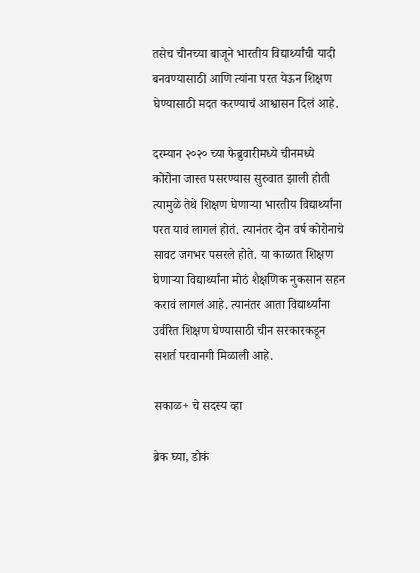तसेच चीनच्या बाजूने भारतीय विद्यार्थ्यांची यादी बनवण्यासाठी आणि त्यांना परत येऊन शिक्षण घेण्यासाठी मदत करण्याचं आश्वासन दिलं आहे.

दरम्यान २०२० च्या फेब्रुवारीमध्ये चीनमध्ये कोरोना जास्त पसरण्यास सुरुवात झाली होती त्यामुळे तेथे शिक्षण घेणाऱ्या भारतीय विद्यार्थ्यांना परत यावं लागलं होतं. त्यानंतर दोन वर्ष कोरोनाचे सावट जगभर पसरले होते. या काळात शिक्षण घेणाऱ्या विद्यार्थ्यांना मोठं शैक्षणिक नुकसान सहन करावं लागलं आहे. त्यानंतर आता विद्यार्थ्यांना उर्वरित शिक्षण घेण्यासाठी चीन सरकारकडून सशर्त परवानगी मिळाली आहे.

सकाळ+ चे सदस्य व्हा

ब्रेक घ्या, डोकं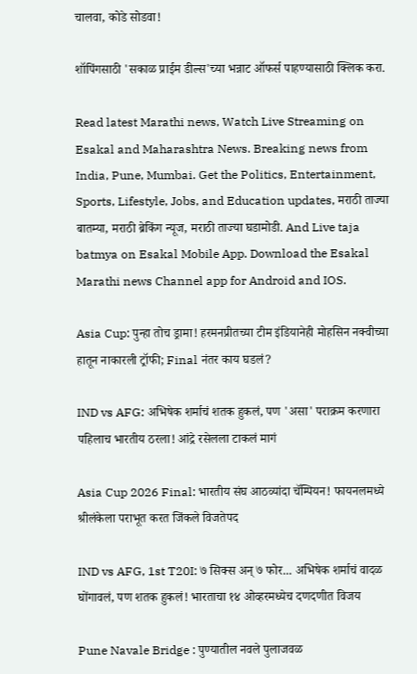चालवा, कोडे सोडवा!

शॉपिंगसाठी 'सकाळ प्राईम डील्स'च्या भन्नाट ऑफर्स पाहण्यासाठी क्लिक करा.

Read latest Marathi news, Watch Live Streaming on Esakal and Maharashtra News. Breaking news from India, Pune, Mumbai. Get the Politics, Entertainment, Sports, Lifestyle, Jobs, and Education updates, मराठी ताज्या बातम्या, मराठी ब्रेकिंग न्यूज, मराठी ताज्या घडामोडी. And Live taja batmya on Esakal Mobile App. Download the Esakal Marathi news Channel app for Android and IOS.

Asia Cup: पुन्हा तोच ड्रामा! हरमनप्रीतच्या टीम इंडियानेही मोहसिन नक्वीच्या हातून नाकारली ट्रॉफी; Final नंतर काय घडलं?

IND vs AFG: अभिषेक शर्माचं शतक हुकलं, पण 'असा' पराक्रम करणारा पहिलाच भारतीय ठरला! आंद्रे रसेलला टाकलं मागं

Asia Cup 2026 Final: भारतीय संघ आठव्यांदा चॅम्पियन! फायनलमध्ये श्रीलंकेला पराभूत करत जिंकले विजतेपद

IND vs AFG, 1st T20I: ७ सिक्स अन् ७ फोर... अभिषेक शर्माचं वादळ घोंगावलं, पण शतक हुकलं! भारताचा १४ ओव्हरमध्येच दणदणीत विजय

Pune Navale Bridge : पुण्यातील नवले पुलाजवळ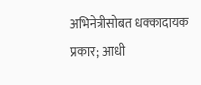अभिनेत्रीसोबत धक्कादायक प्रकार; आधी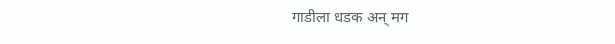गाडीला धडक अन् मग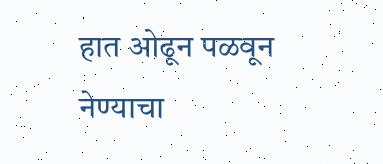हात ओढून पळवून नेण्याचा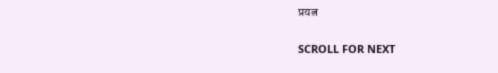प्रयत्न

SCROLL FOR NEXT